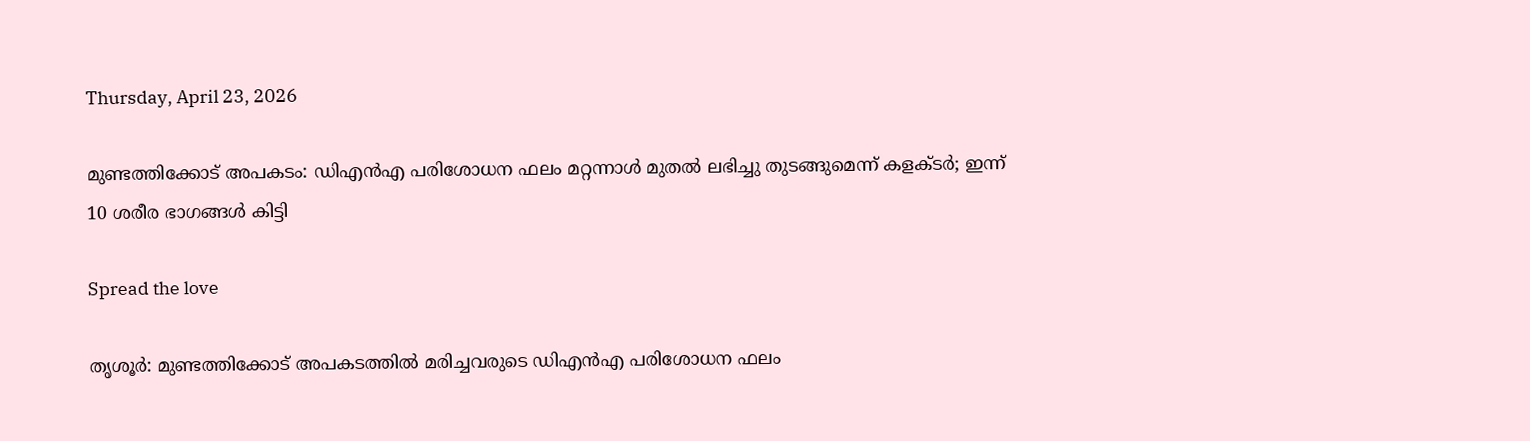Thursday, April 23, 2026

മുണ്ടത്തിക്കോട് അപകടം: ഡിഎൻഎ പരിശോധന ഫലം മറ്റന്നാള്‍ മുതല്‍ ലഭിച്ചു തുടങ്ങുമെന്ന് കളക്ടര്‍; ഇന്ന് 10 ശരീര ഭാഗങ്ങള്‍ കിട്ടി

Spread the love

തൃശൂർ: മുണ്ടത്തിക്കോട് അപകടത്തില്‍ മരിച്ചവരുടെ ഡിഎൻഎ പരിശോധന ഫലം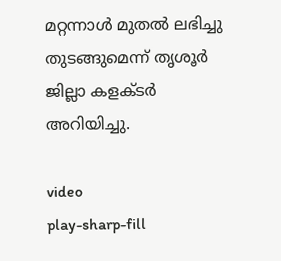മറ്റന്നാള്‍ മുതല്‍ ലഭിച്ചു തുടങ്ങുമെന്ന് തൃശൂർ ജില്ലാ കളക്ടർ അറിയിച്ചു.

video
play-sharp-fill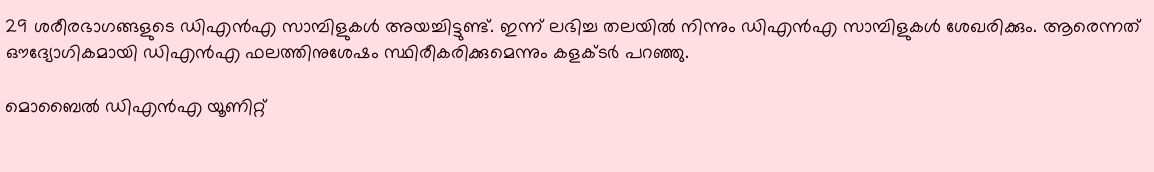29 ശരീരഭാഗങ്ങളുടെ ഡിഎൻഎ സാമ്പിളുകള്‍ അയച്ചിട്ടുണ്ട്. ഇന്ന് ലഭിച്ച തലയില്‍ നിന്നും ഡിഎൻഎ സാമ്പിളുകള്‍ ശേഖരിക്കും. ആരെന്നത് ഔദ്യോഗികമായി ഡിഎൻഎ ഫലത്തിനുശേഷം സ്ഥിരീകരിക്കുമെന്നും കളക്ടർ പറഞ്ഞു.

മൊബൈല്‍ ഡിഎൻഎ യൂണിറ്റ്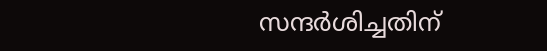സന്ദർശിച്ചതിന്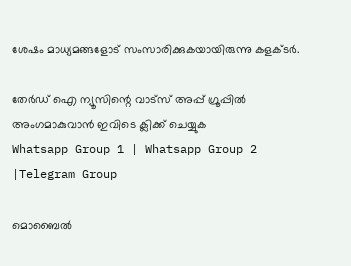ശേഷം മാധ്യമങ്ങളോട് സംസാരിക്കുകയായിരുന്നു കളക്ടർ.

തേർഡ് ഐ ന്യൂസിന്റെ വാട്സ് അപ്പ് ഗ്രൂപ്പിൽ അംഗമാകുവാൻ ഇവിടെ ക്ലിക്ക് ചെയ്യുക
Whatsapp Group 1 | Whatsapp Group 2 |Telegram Group

മൊബൈല്‍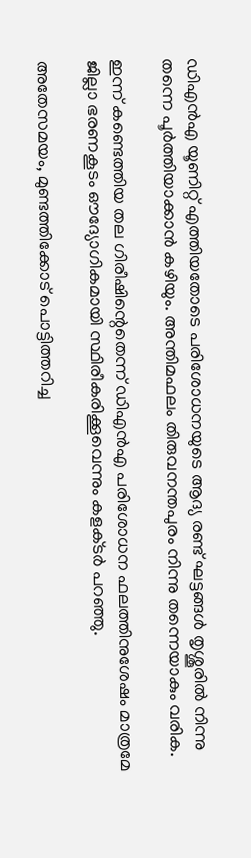ഡിഎൻഎ യൂണിറ്റ് എത്തിയതോടെ പരിശോധനയുടെ ആദ്യ രണ്ട് ഘട്ടങ്ങള്‍ തൃശ്ശൂരില്‍ നിന്നു തന്നെ പൂർത്തിയാക്കാൻ കഴിയും. അന്തിമഫലം തിരുവനന്തപുരം നിന്നു തന്നെയാകും വരിക.

ഇന്ന് കണ്ടെത്തിയ തല ഗിരീഷിന്റെതെന്ന് ഡിഎൻഎ പരിശോധന ഫലത്തിനുശേഷം മാത്രമേ ജില്ലാ ഭരണകൂടം ഔദ്യോഗികമായി സ്ഥിരീകരിക്കൂവെന്നും കളക്‌ടർ പറഞ്ഞു.

അതേസമയം, മുണ്ടത്തിക്കോട് പൊട്ടിത്തറിച്ച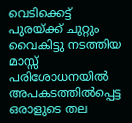വെടിക്കെട്ട് പുരയ്ക്ക് ചുറ്റും വൈകിട്ടു നടത്തിയ മാസ്സ് പരിശോധനയില്‍ അപകടത്തില്‍പ്പെട്ട ഒരാളുടെ തല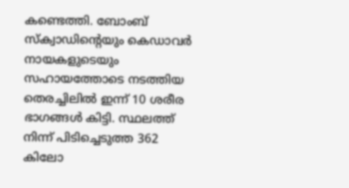കണ്ടെത്തി. ബോംബ് സ്‌ക്വാഡിന്റെയും കെഡാവർ നായകളുടെയും സഹായത്തോടെ നടത്തിയ തെരച്ചിലില്‍ ഇന്ന് 10 ശരീര ഭാഗങ്ങള്‍ കിട്ടി. സ്ഥലത്ത് നിന്ന് പിടിച്ചെടുത്ത 362 കിലോ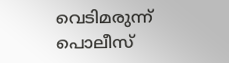വെടിമരുന്ന് പൊലീസ്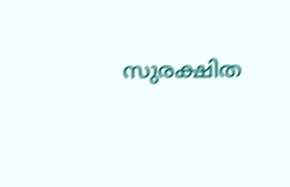സുരക്ഷിത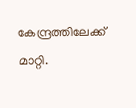കേന്ദ്രത്തിലേക്ക് മാറ്റി.